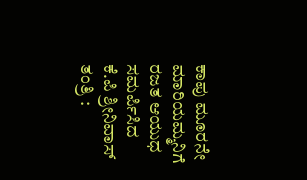ಕಾಪು ಮೂರನೇ ಮಾರಿಯಮ್ಮನಿಗೆ ರಜತ ಆಯುಧ ಸಮರ್ಪಿಸಿದ ಕೆ.ಪಿ ಶ್ರೀನಿವಾಸ್ ತಂತ್ರಿ :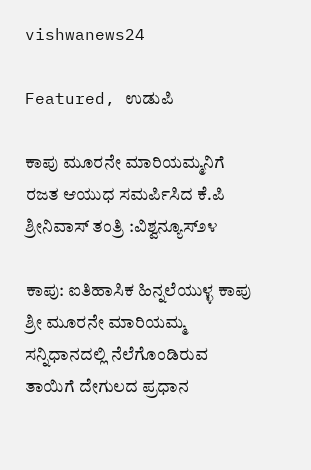vishwanews24

Featured, ಉಡುಪಿ

ಕಾಪು ಮೂರನೇ ಮಾರಿಯಮ್ಮನಿಗೆ ರಜತ ಆಯುಧ ಸಮರ್ಪಿಸಿದ ಕೆ.ಪಿ ಶ್ರೀನಿವಾಸ್ ತಂತ್ರಿ :ವಿಶ್ವನ್ಯೂಸ್೨೪

ಕಾಪು: ಐತಿಹಾಸಿಕ ಹಿನ್ನಲೆಯುಳ್ಳ ಕಾಪು ಶ್ರೀ ಮೂರನೇ ಮಾರಿಯಮ್ಮ ಸನ್ನಿಧಾನದಲ್ಲಿ ನೆಲೆಗೊಂಡಿರುವ ತಾಯಿಗೆ ದೇಗುಲದ ಪ್ರಧಾನ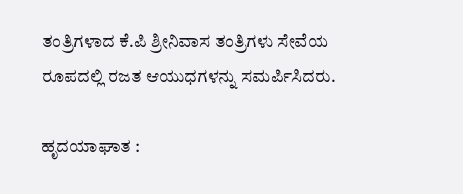ತಂತ್ರಿಗಳಾದ ಕೆ.ಪಿ ಶ್ರೀನಿವಾಸ ತಂತ್ರಿಗಳು ಸೇವೆಯ ರೂಪದಲ್ಲಿ ರಜತ ಆಯುಧಗಳನ್ನು ಸಮರ್ಪಿಸಿದರು.

ಹೃದಯಾಘಾತ :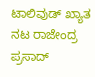ಟಾಲಿವುಡ್ ಖ್ಯಾತ ನಟ ರಾಜೇಂದ್ರ ಪ್ರಸಾದ್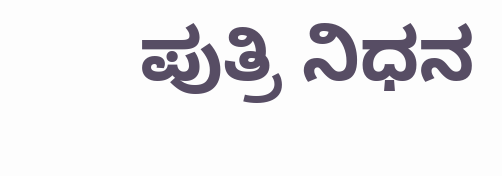ಪುತ್ರಿ ನಿಧನ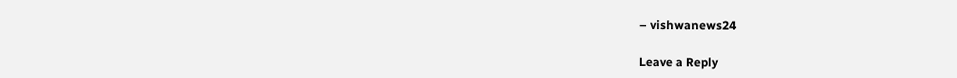– vishwanews24

Leave a Reply